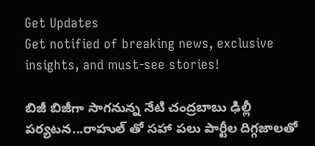Get Updates
Get notified of breaking news, exclusive insights, and must-see stories!

బిజీ బిజీగా సాగనున్న నేటి చంద్రబాబు ఢిల్లీ పర్యటన...రాహుల్ తో సహా పలు పార్టీల దిగ్గజాలతో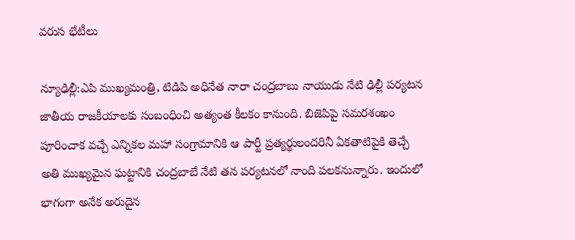వరుస భేటీలు

న్యూఢిల్లీ:ఎపి ముఖ్యమంత్రి, టిడిపి అధినేత నారా చంద్రబాబు నాయుడు నేటి ఢిల్లీ పర్యటన జాతీయ రాజకీయాలకు సంబంధించి అత్యంత కీలకం కానుంది. బిజెపిపై సమరశంఖం పూరించాక వచ్చే ఎన్నికల మహా సంగ్రామానికి ఆ పార్టీ ప్రత్యర్థులందరినీ ఏకతాటిపైకి తెచ్చే అతి ముఖ్యమైన ఘట్టానికి చంద్రబాబే నేటి తన పర్యటనలో నాంది పలకనున్నారు. ఇందులో భాగంగా అనేక అరుదైన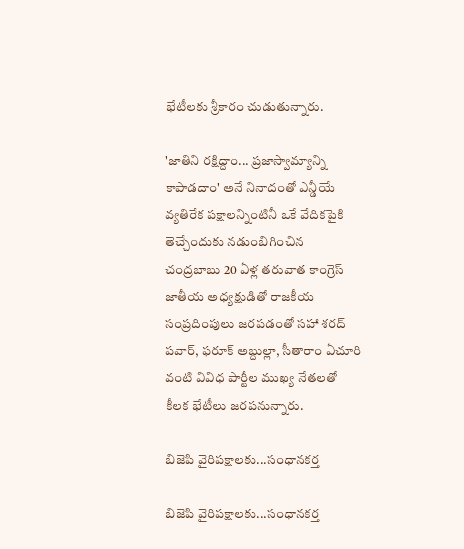భేటీలకు శ్రీకారం చుడుతున్నారు.

'జాతిని రక్షిద్దాం... ప్రజాస్వామ్యాన్ని కాపాడదాం' అనే నినాదంతో ఎన్డీయే వ్యతిరేక పక్షాలన్నింటినీ ఒకే వేదికపైకి తెచ్చేందుకు నడుంబిగించిన చంద్రబాబు 20 ఏళ్ల తరువాత కాంగ్రెస్‌ జాతీయ అధ్యక్షుడితో రాజకీయ సంప్రదింపులు జరపడంతో సహా శరద్ పవార్, ఫరూక్ అబ్దుల్లా, సీతారాం ఏచూరి వంటి వివిధ పార్టీల ముఖ్య నేతలతో కీలక భేటీలు జరపనున్నారు.

బిజెపి వైరిపక్షాలకు...సంధానకర్త

బిజెపి వైరిపక్షాలకు...సంధానకర్త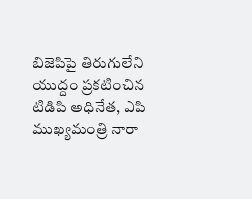బిజెపిపై తిరుగులేని యుద్దం ప్రకటించిన టిడిపి అధినేత, ఎపి ముఖ్యమంత్రి నారా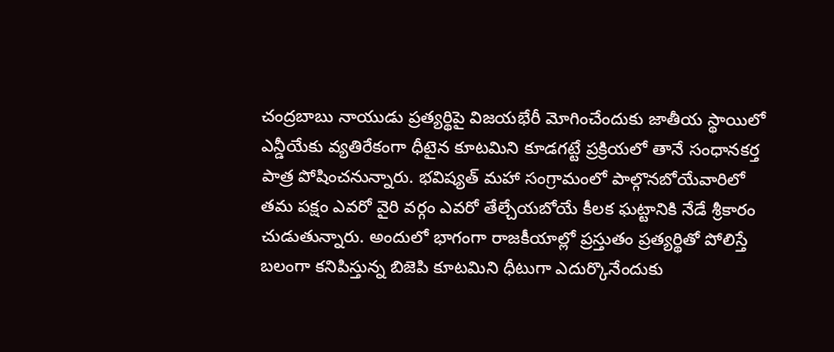చంద్రబాబు నాయుడు ప్రత్యర్థిపై విజయభేరీ మోగించేందుకు జాతీయ స్థాయిలో ఎన్డీయేకు వ్యతిరేకంగా ధీటైన కూటమిని కూడగట్టే ప్రక్రియలో తానే సంధానకర్త పాత్ర పోషించనున్నారు. భవిష్యత్ మహా సంగ్రామంలో పాల్గొనబోయేవారిలో తమ పక్షం ఎవరో వైరి వర్గం ఎవరో తేల్చేయబోయే కీలక ఘట్టానికి నేడే శ్రీకారం చుడుతున్నారు. అందులో భాగంగా రాజకీయాల్లో ప్రస్తుతం ప్రత్యర్థితో పోలిస్తే బలంగా కనిపిస్తున్న బిజెపి కూటమిని ధీటుగా ఎదుర్కొనేందుకు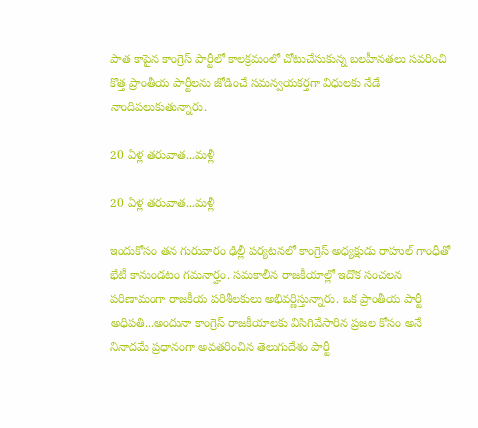పాత కాపైన కాంగ్రెస్ పార్టీలో కాలక్రమంలో చోటుచేసుకున్న బలహీనతలు సవరించి కొత్త ప్రాంతీయ పార్టీలను జోడించే సమన్వయకర్తగా విధులకు నేడే నాందిపలుకుతున్నారు.

20 ఏళ్ల తరువాత...మళ్లీ

20 ఏళ్ల తరువాత...మళ్లీ

ఇందుకోసం తన గురువారం ఢిల్లీ పర్యటనలో కాంగ్రెస్‌ అధ్యక్షుడు రాహుల్‌ గాంధీతో భేటీ కానుండటం గమనార్హం. సమకాలీన రాజకీయాల్లో ఇదొక సంచలన పరిణామంగా రాజకీయ పరిశీలకులు అభివర్ణిస్తున్నారు. ఒక ప్రాంతీయ పార్టీ అధిపతి...అందునా కాంగ్రెస్ రాజకీయాలకు విసిగివేసారిన ప్రజల కోసం అనే నినాదమే ప్రధానంగా అవతరించిన తెలుగుదేశం పార్టీ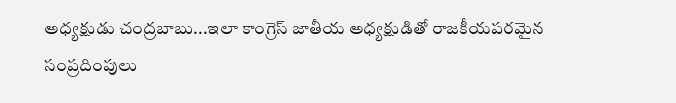అధ్యక్షుడు చంద్రబాబు...ఇలా కాంగ్రెస్‌ జాతీయ అధ్యక్షుడితో రాజకీయపరమైన సంప్రదింపులు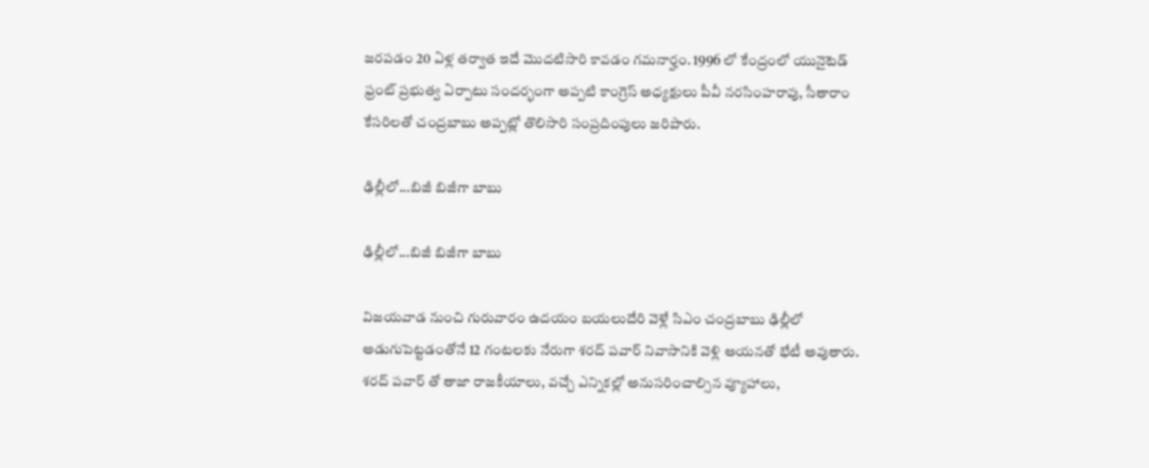జరపడం 20 ఏళ్ల తర్వాత ఇదే మొదటిసారి కావడం గమనార్హం. 1996 లో కేంద్రంలో యునైటెడ్‌ ఫ్రంట్‌ ప్రభుత్వ ఏర్పాటు సందర్భంగా అప్పటి కాంగ్రెస్‌ అధ్యక్షులు పీవీ నరసింహరావు, సీతారాం కేసరిలతో చంద్రబాబు అప్పట్లో తొలిసారి సంప్రదింపులు జరిపారు.

ఢిల్లీలో...బిజీ బిజీగా బాబు

ఢిల్లీలో...బిజీ బిజీగా బాబు

విజయవాడ నుంచి గురువారం ఉదయం బయలుదేరి వెళ్లే సిఎం చంద్రబాబు ఢిల్లీలో అడుగుపెట్టడంతోనే 12 గంటలకు నేరుగా శరద్‌ పవార్‌ నివాసానికి వెళ్లి ఆయనతో భేటీ అవుతారు. శరద్ పవార్ తో తాజా రాజకీయాలు, వచ్చే ఎన్నికల్లో అనుసరించాల్సిన వ్యూహాలు,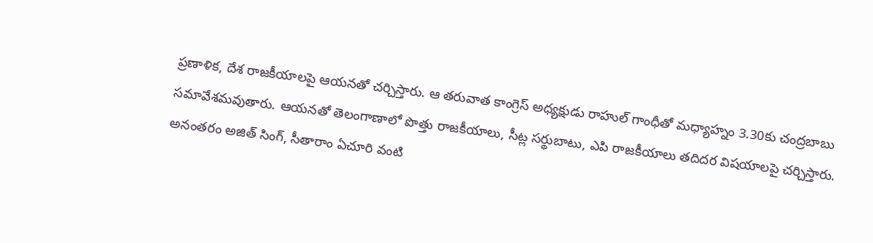ప్రణాళిక, దేశ రాజకీయాలపై ఆయనతో చర్చిస్తారు. ఆ తరువాత కాంగ్రెస్ అధ్యక్షుడు రాహుల్‌ గాంధీతో మధ్యాహ్నం 3.30కు చంద్రబాబు సమావేశమవుతారు. ఆయనతో తెలంగాణాలో పొత్తు రాజకీయాలు, సీట్ల సర్థుబాటు, ఎపి రాజకీయాలు తదిదర విషయాలపై చర్చిస్తారు. అనంతరం అజిత్‌ సింగ్‌, సీతారాం ఏచూరి వంటి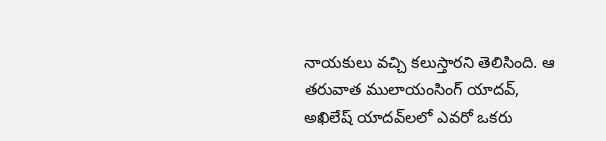నాయకులు వచ్చి కలుస్తారని తెలిసింది. ఆ తరువాత ములాయంసింగ్‌ యాదవ్‌, అఖిలేష్‌ యాదవ్‌లలో ఎవరో ఒకరు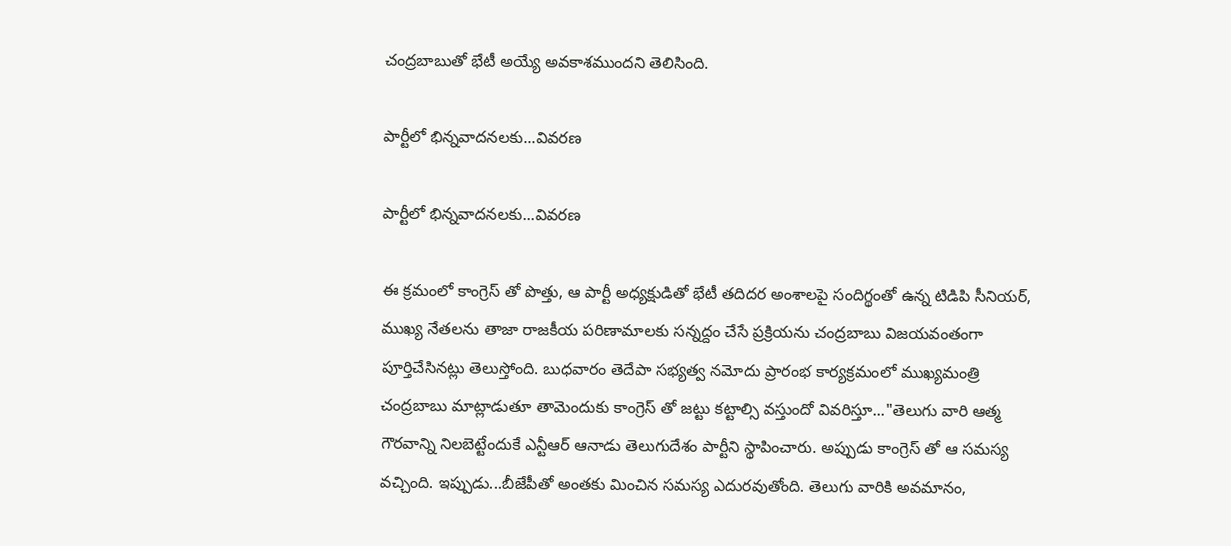చంద్రబాబుతో భేటీ అయ్యే అవకాశముందని తెలిసింది.

పార్టీలో భిన్నవాదనలకు...వివరణ

పార్టీలో భిన్నవాదనలకు...వివరణ

ఈ క్రమంలో కాంగ్రెస్ తో పొత్తు, ఆ పార్టీ అధ్యక్షుడితో భేటీ తదిదర అంశాలపై సందిగ్థంతో ఉన్న టిడిపి సీనియర్, ముఖ్య నేతలను తాజా రాజకీయ పరిణామాలకు సన్నద్దం చేసే ప్రక్రియను చంద్రబాబు విజయవంతంగా పూర్తిచేసినట్లు తెలుస్తోంది. బుధవారం తెదేపా సభ్యత్వ నమోదు ప్రారంభ కార్యక్రమంలో ముఖ్యమంత్రి చంద్రబాబు మాట్లాడుతూ తామెందుకు కాంగ్రెస్ తో జట్టు కట్టాల్సి వస్తుందో వివరిస్తూ..."తెలుగు వారి ఆత్మ గౌరవాన్ని నిలబెట్టేందుకే ఎన్టీఆర్‌ ఆనాడు తెలుగుదేశం పార్టీని స్థాపించారు. అప్పుడు కాంగ్రెస్ తో ఆ సమస్య వచ్చింది. ఇప్పుడు...బీజేపీతో అంతకు మించిన సమస్య ఎదురవుతోంది. తెలుగు వారికి అవమానం,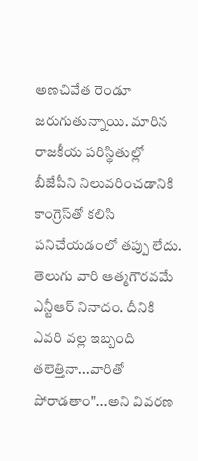అణచివేత రెండూ జరుగుతున్నాయి. మారిన రాజకీయ పరిస్థితుల్లో బీజేపీని నిలువరించడానికి కాంగ్రెస్‌తో కలిసి పనిచేయడంలో తప్పు లేదు. తెలుగు వారి ఆత్మగౌరవమే ఎన్టీఆర్‌ నినాదం. దీనికి ఎవరి వల్ల ఇబ్బంది తలెత్తినా...వారితో పోరాడతాం"...అని వివరణ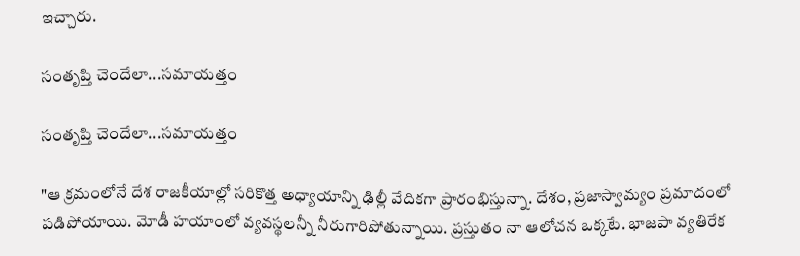ఇచ్చారు.

సంతృప్తి చెందేలా...సమాయత్తం

సంతృప్తి చెందేలా...సమాయత్తం

"ఆ క్రమంలోనే దేశ రాజకీయాల్లో సరికొత్త అధ్యాయాన్ని ఢిల్లీ వేదికగా ప్రారంభిస్తున్నా. దేశం, ప్రజాస్వామ్యం ప్రమాదంలో పడిపోయాయి. మోడీ హయాంలో వ్యవస్థలన్నీ నీరుగారిపోతున్నాయి. ప్రస్తుతం నా ఆలోచన ఒక్కటే. భాజపా వ్యతిరేక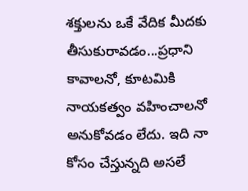శక్తులను ఒకే వేదిక మీదకు తీసుకురావడం...ప్రధాని కావాలనో, కూటమికి నాయకత్వం వహించాలనో అనుకోవడం లేదు. ఇది నా కోసం చేస్తున్నది అసలే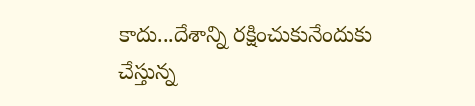కాదు...దేశాన్ని రక్షించుకునేందుకు చేస్తున్న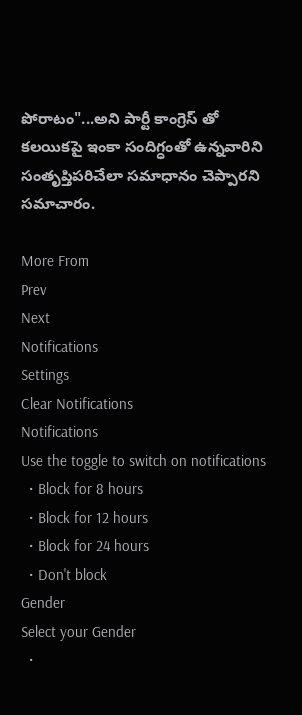పోరాటం"...అని పార్టీ కాంగ్రెస్ తో కలయికపై ఇంకా సందిగ్ధంతో ఉన్నవారిని సంతృప్తిపరిచేలా సమాధానం చెప్పారని సమాచారం.

More From
Prev
Next
Notifications
Settings
Clear Notifications
Notifications
Use the toggle to switch on notifications
  • Block for 8 hours
  • Block for 12 hours
  • Block for 24 hours
  • Don't block
Gender
Select your Gender
  •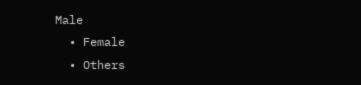Male
  • Female
  • Others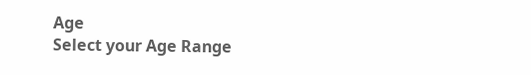Age
Select your Age Range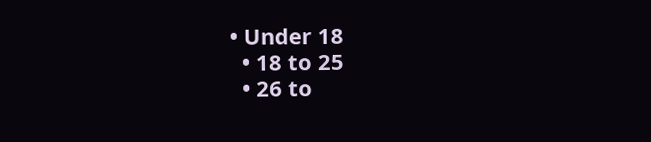• Under 18
  • 18 to 25
  • 26 to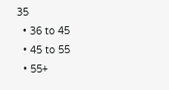35
  • 36 to 45
  • 45 to 55
  • 55+